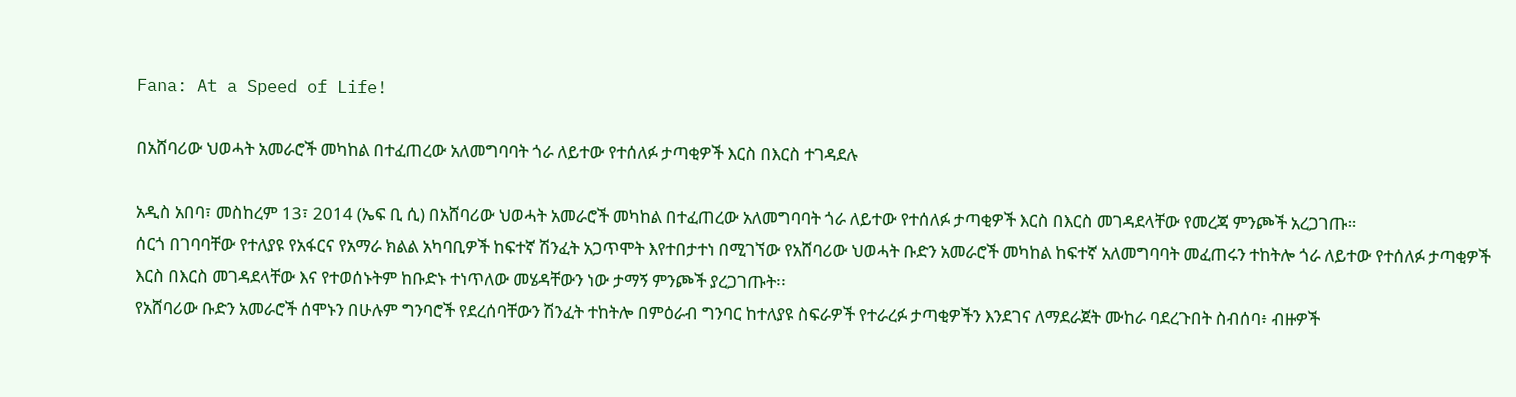Fana: At a Speed of Life!

በአሸባሪው ህወሓት አመራሮች መካከል በተፈጠረው አለመግባባት ጎራ ለይተው የተሰለፉ ታጣቂዎች እርስ በእርስ ተገዳደሉ

አዲስ አበባ፣ መስከረም 13፣ 2014 (ኤፍ ቢ ሲ) በአሸባሪው ህወሓት አመራሮች መካከል በተፈጠረው አለመግባባት ጎራ ለይተው የተሰለፉ ታጣቂዎች እርስ በእርስ መገዳደላቸው የመረጃ ምንጮች አረጋገጡ።
ሰርጎ በገባባቸው የተለያዩ የአፋርና የአማራ ክልል አካባቢዎች ከፍተኛ ሽንፈት አጋጥሞት እየተበታተነ በሚገኘው የአሸባሪው ህወሓት ቡድን አመራሮች መካከል ከፍተኛ አለመግባባት መፈጠሩን ተከትሎ ጎራ ለይተው የተሰለፉ ታጣቂዎች እርስ በእርስ መገዳደላቸው እና የተወሰኑትም ከቡድኑ ተነጥለው መሄዳቸውን ነው ታማኝ ምንጮች ያረጋገጡት፡፡
የአሸባሪው ቡድን አመራሮች ሰሞኑን በሁሉም ግንባሮች የደረሰባቸውን ሽንፈት ተከትሎ በምዕራብ ግንባር ከተለያዩ ስፍራዎች የተራረፉ ታጣቂዎችን እንደገና ለማደራጀት ሙከራ ባደረጉበት ስብሰባ፥ ብዙዎች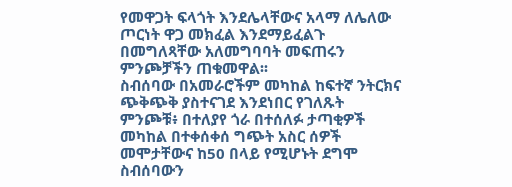የመዋጋት ፍላጎት እንደሌላቸውና አላማ ለሌለው ጦርነት ዋጋ መክፈል እንደማይፈልጉ በመግለጻቸው አለመግባባት መፍጠሩን ምንጮቻችን ጠቁመዋል፡፡
ስብሰባው በአመራሮችም መካከል ከፍተኛ ንትርክና ጭቅጭቅ ያስተናገደ እንደነበር የገለጹት ምንጮቹ፥ በተለያየ ጎራ በተሰለፉ ታጣቂዎች መካከል በተቀሰቀሰ ግጭት አስር ሰዎች መሞታቸውና ከ50 በላይ የሚሆኑት ደግሞ ስብሰባውን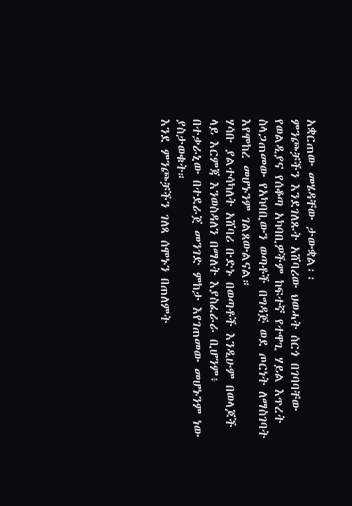አቋርጠው መሄዳቸው ታውቋል፡፡
ምንጮቻችን እንደገለጹት አሸባሪው ህወሓት ሰርጎ በገባባቸው የወልዲያና የሰቆጣ አካባቢዎችም ከፍተኛ የተዋጊ ሃይል እጥረት ስላጋጠመው የአካባቢውን ወጣቶች በግዳጅ ወደ ጦርነት ለማስገባት እየሞከረ መሆኑንም ገልጸውልናል።
ሃሳቡ ያልተሳካለት አሸባሪ ቡድኑ በወጣቶች እንዲሁም በወላጆች ላይ እርምጃ እንወስዳለን በማለት እያስፈራራ ቢሆንም፥ በተቃራኒው በተደራጀ መንገድ ምከታ እየገጠመው መሆኑንም ነው ያስታወቁት።
እንደ ምንጮቻችን ገለጻ ሰሞኑን በጠለምት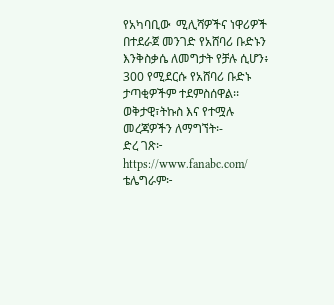የአካባቢው  ሚሊሻዎችና ነዋሪዎች በተደራጀ መንገድ የአሸባሪ ቡድኑን እንቅስቃሴ ለመግታት የቻሉ ሲሆን፥ 300 የሚደርሱ የአሸባሪ ቡድኑ ታጣቂዎችም ተደምስሰዋል፡፡
ወቅታዊ፣ትኩስ እና የተሟሉ መረጃዎችን ለማግኘት፡-
ድረ ገጽ፦ https://www.fanabc.com/
ቴሌግራም፦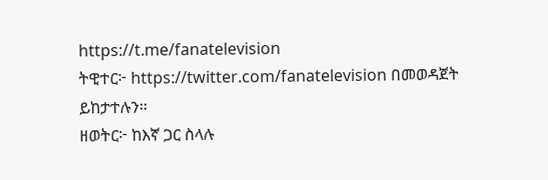https://t.me/fanatelevision
ትዊተር፦ https://twitter.com/fanatelevision በመወዳጀት ይከታተሉን፡፡
ዘወትር፦ ከእኛ ጋር ስላሉ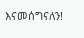እናመሰግናለን!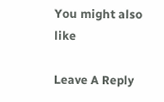You might also like

Leave A Reply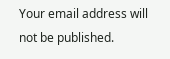Your email address will not be published.